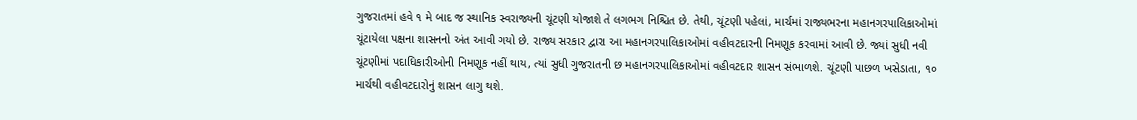ગુજરાતમાં હવે ૧ મે બાદ જ સ્થાનિક સ્વરાજ્યની ચૂંટણી યોજાશે તે લગભગ નિશ્ચિત છે. તેથી, ચૂંટણી પહેલાં, માર્ચમાં રાજ્યભરના મહાનગરપાલિકાઓમાં ચૂંટાયેલા પક્ષના શાસનનો અંત આવી ગયો છે. રાજ્ય સરકાર દ્વારા આ મહાનગરપાલિકાઓમાં વહીવટદારની નિમણૂક કરવામાં આવી છે. જ્યાં સુધી નવી ચૂંટણીમાં પદાધિકારીઓની નિમણૂક નહીં થાય, ત્યાં સુધી ગુજરાતની છ મહાનગરપાલિકાઓમાં વહીવટદાર શાસન સંભાળશે. ચૂંટણી પાછળ ખસેડાતા, ૧૦ માર્ચથી વહીવટદારોનું શાસન લાગુ થશે.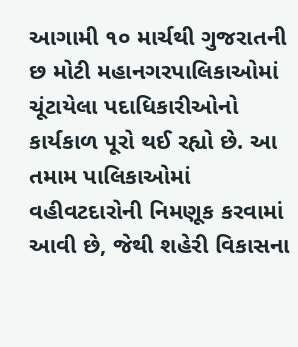આગામી ૧૦ માર્ચથી ગુજરાતની છ મોટી મહાનગરપાલિકાઓમાં ચૂંટાયેલા પદાધિકારીઓનો કાર્યકાળ પૂરો થઈ રહ્યો છે. આ તમામ પાલિકાઓમાં વહીવટદારોની નિમણૂક કરવામાં આવી છે, જેથી શહેરી વિકાસના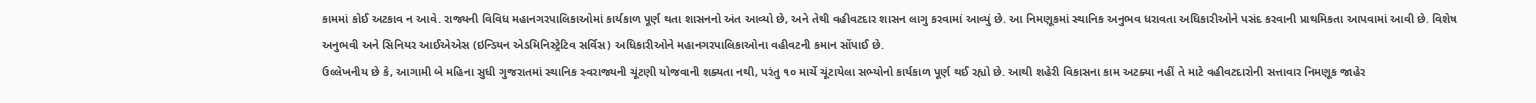કામમાં કોઈ અટકાવ ન આવે. રાજ્યની વિવિધ મહાનગરપાલિકાઓમાં કાર્યકાળ પૂર્ણ થતા શાસનનો અંત આવ્યો છે, અને તેથી વહીવટદાર શાસન લાગુ કરવામાં આવ્યું છે. આ નિમણૂકમાં સ્થાનિક અનુભવ ધરાવતા અધિકારીઓને પસંદ કરવાની પ્રાથમિકતા આપવામાં આવી છે. વિશેષ અનુભવી અને સિનિયર આઈએએસ (ઇન્ડિયન એડમિનિસ્ટ્રેટિવ સર્વિસ) અધિકારીઓને મહાનગરપાલિકાઓના વહીવટની કમાન સોંપાઈ છે.
ઉલ્લેખનીય છે કે, આગામી બે મહિના સુધી ગુજરાતમાં સ્થાનિક સ્વરાજ્યની ચૂંટણી યોજવાની શક્યતા નથી, પરંતુ ૧૦ માર્ચે ચૂંટાયેલા સભ્યોનો કાર્યકાળ પૂર્ણ થઈ રહ્યો છે. આથી શહેરી વિકાસના કામ અટક્યા નહીં તે માટે વહીવટદારોની સત્તાવાર નિમણૂક જાહેર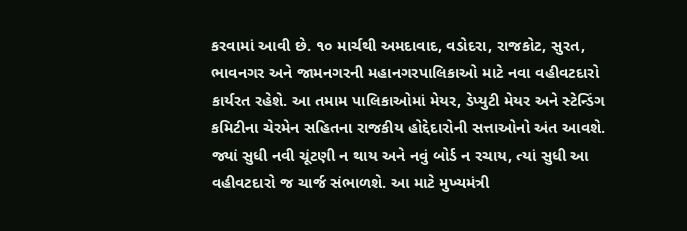કરવામાં આવી છે. ૧૦ માર્ચથી અમદાવાદ, વડોદરા, રાજકોટ, સુરત, ભાવનગર અને જામનગરની મહાનગરપાલિકાઓ માટે નવા વહીવટદારો કાર્યરત રહેશે. આ તમામ પાલિકાઓમાં મેયર, ડેપ્યુટી મેયર અને સ્ટેન્ડિંગ કમિટીના ચેરમેન સહિતના રાજકીય હોદ્દેદારોની સત્તાઓનો અંત આવશે.
જ્યાં સુધી નવી ચૂંટણી ન થાય અને નવું બોર્ડ ન રચાય, ત્યાં સુધી આ વહીવટદારો જ ચાર્જ સંભાળશે. આ માટે મુખ્યમંત્રી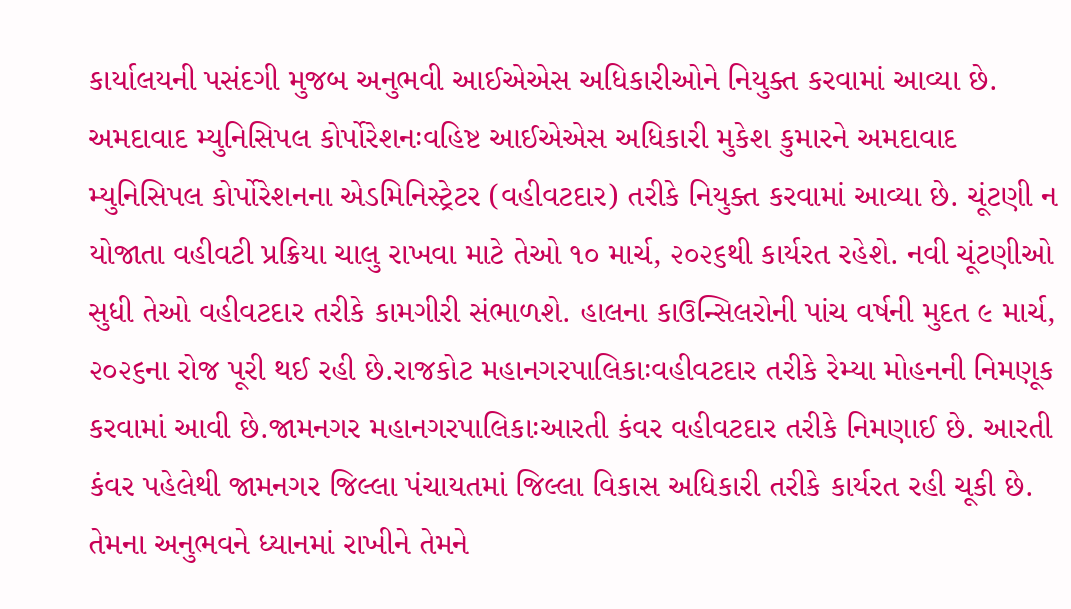કાર્યાલયની પસંદગી મુજબ અનુભવી આઈએએસ અધિકારીઓને નિયુક્ત કરવામાં આવ્યા છે.
અમદાવાદ મ્યુનિસિપલ કોર્પોરેશનઃવહિષ્ટ આઈએએસ અધિકારી મુકેશ કુમારને અમદાવાદ મ્યુનિસિપલ કોર્પોરેશનના એડમિનિસ્ટ્રેટર (વહીવટદાર) તરીકે નિયુક્ત કરવામાં આવ્યા છે. ચૂંટણી ન યોજાતા વહીવટી પ્રક્રિયા ચાલુ રાખવા માટે તેઓ ૧૦ માર્ચ, ૨૦૨૬થી કાર્યરત રહેશે. નવી ચૂંટણીઓ સુધી તેઓ વહીવટદાર તરીકે કામગીરી સંભાળશે. હાલના કાઉન્સિલરોની પાંચ વર્ષની મુદત ૯ માર્ચ, ૨૦૨૬ના રોજ પૂરી થઈ રહી છે.રાજકોટ મહાનગરપાલિકાઃવહીવટદાર તરીકે રેમ્યા મોહનની નિમણૂક કરવામાં આવી છે.જામનગર મહાનગરપાલિકાઃઆરતી કંવર વહીવટદાર તરીકે નિમણાઈ છે. આરતી કંવર પહેલેથી જામનગર જિલ્લા પંચાયતમાં જિલ્લા વિકાસ અધિકારી તરીકે કાર્યરત રહી ચૂકી છે. તેમના અનુભવને ધ્યાનમાં રાખીને તેમને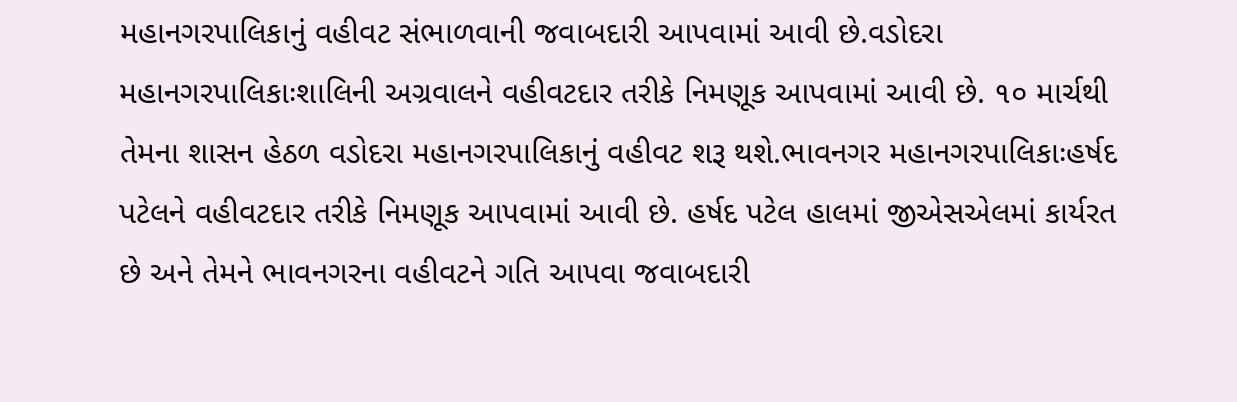મહાનગરપાલિકાનું વહીવટ સંભાળવાની જવાબદારી આપવામાં આવી છે.વડોદરા મહાનગરપાલિકાઃશાલિની અગ્રવાલને વહીવટદાર તરીકે નિમણૂક આપવામાં આવી છે. ૧૦ માર્ચથી તેમના શાસન હેઠળ વડોદરા મહાનગરપાલિકાનું વહીવટ શરૂ થશે.ભાવનગર મહાનગરપાલિકાઃહર્ષદ પટેલને વહીવટદાર તરીકે નિમણૂક આપવામાં આવી છે. હર્ષદ પટેલ હાલમાં જીએસએલમાં કાર્યરત છે અને તેમને ભાવનગરના વહીવટને ગતિ આપવા જવાબદારી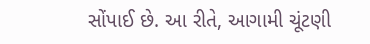સોંપાઈ છે. આ રીતે, આગામી ચૂંટણી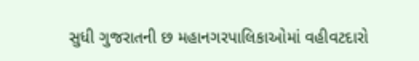સુધી ગુજરાતની છ મહાનગરપાલિકાઓમાં વહીવટદારો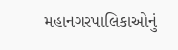મહાનગરપાલિકાઓનું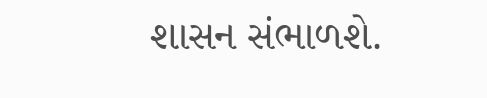શાસન સંભાળશે.